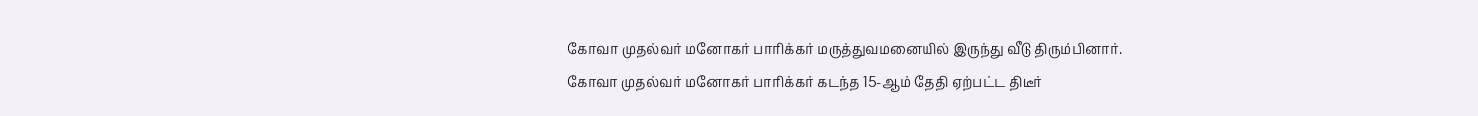கோவா முதல்வர் மனோகர் பாரிக்கர் மருத்துவமனையில் இருந்து வீடு திரும்பினார்.
கோவா முதல்வர் மனோகர் பாரிக்கர் கடந்த 15-ஆம் தேதி ஏற்பட்ட திடீர்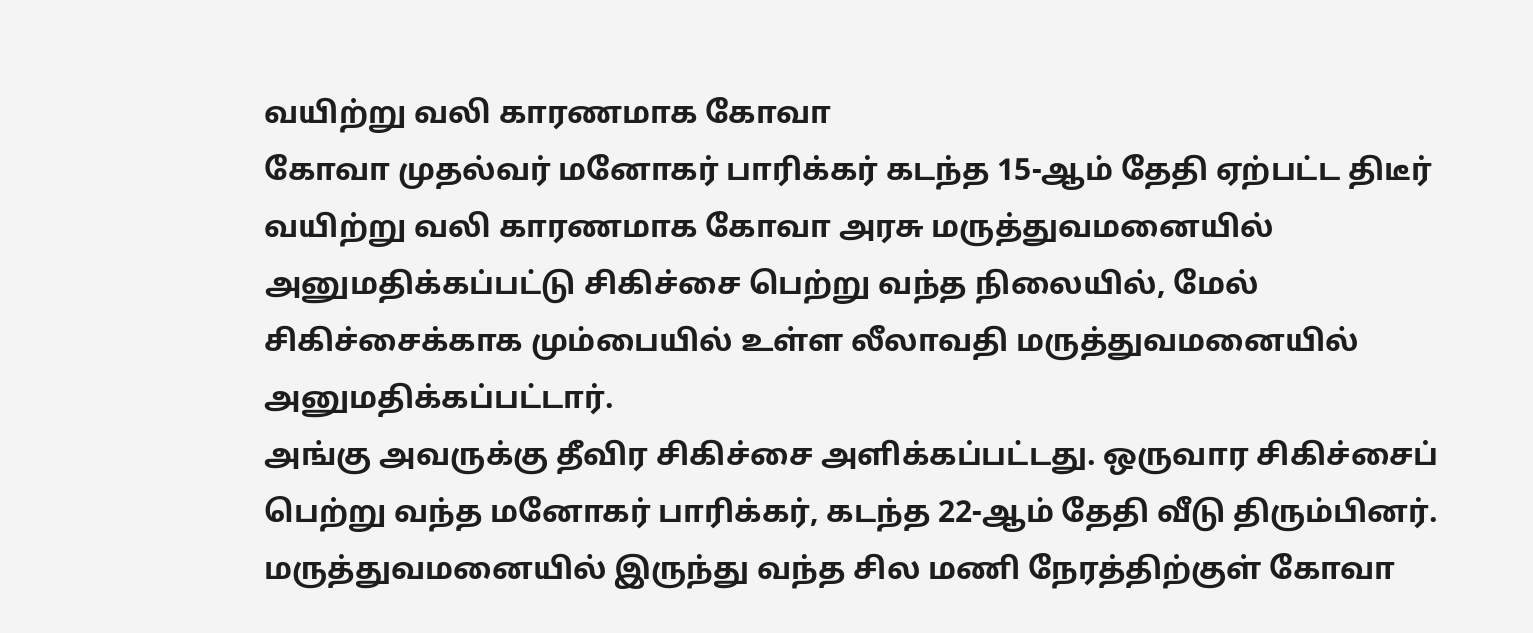வயிற்று வலி காரணமாக கோவா
கோவா முதல்வர் மனோகர் பாரிக்கர் கடந்த 15-ஆம் தேதி ஏற்பட்ட திடீர் வயிற்று வலி காரணமாக கோவா அரசு மருத்துவமனையில் அனுமதிக்கப்பட்டு சிகிச்சை பெற்று வந்த நிலையில், மேல் சிகிச்சைக்காக மும்பையில் உள்ள லீலாவதி மருத்துவமனையில் அனுமதிக்கப்பட்டார்.
அங்கு அவருக்கு தீவிர சிகிச்சை அளிக்கப்பட்டது. ஒருவார சிகிச்சைப் பெற்று வந்த மனோகர் பாரிக்கர், கடந்த 22-ஆம் தேதி வீடு திரும்பினர்.
மருத்துவமனையில் இருந்து வந்த சில மணி நேரத்திற்குள் கோவா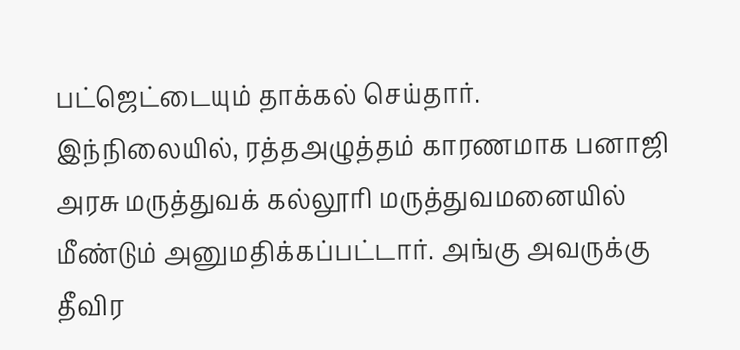பட்ஜெட்டையும் தாக்கல் செய்தார்.
இந்நிலையில், ரத்தஅழுத்தம் காரணமாக பனாஜி அரசு மருத்துவக் கல்லூரி மருத்துவமனையில் மீண்டும் அனுமதிக்கப்பட்டார். அங்கு அவருக்கு தீவிர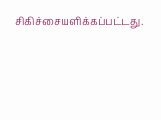சிகிச்சையளிக்கப்பட்டது.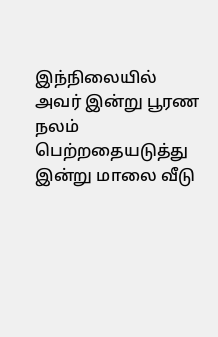இந்நிலையில் அவர் இன்று பூரண நலம் பெற்றதையடுத்து இன்று மாலை வீடு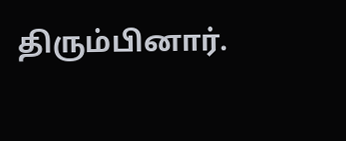திரும்பினார்.